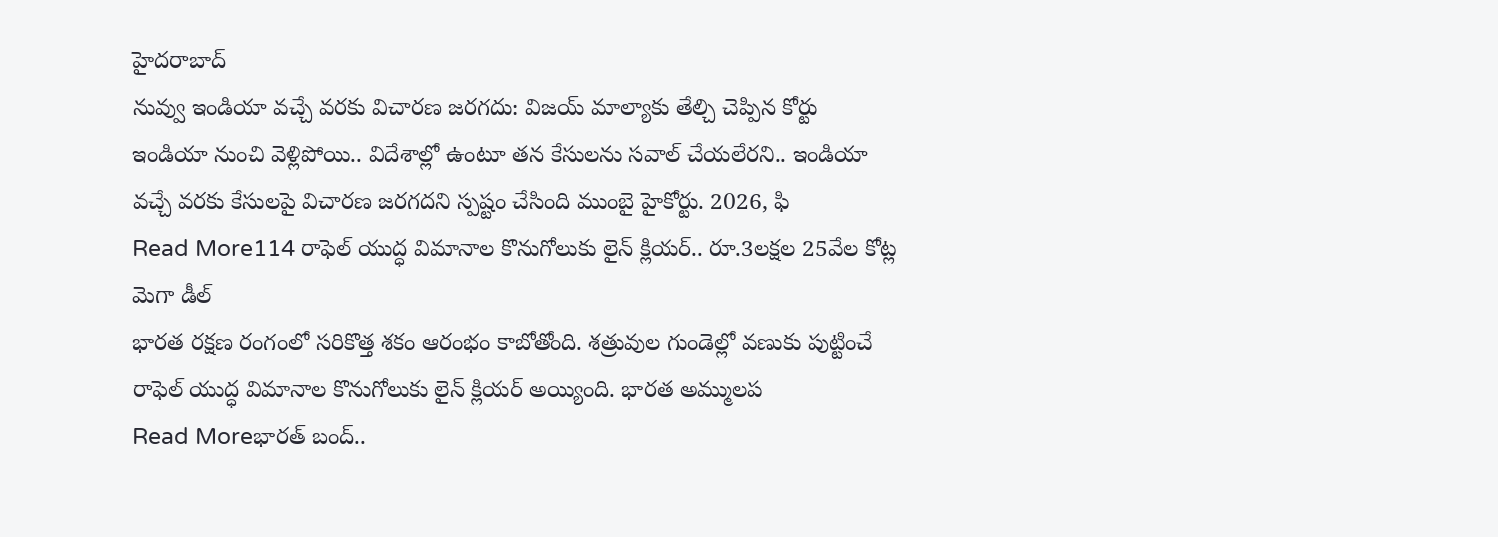హైదరాబాద్
నువ్వు ఇండియా వచ్చే వరకు విచారణ జరగదు: విజయ్ మాల్యాకు తేల్చి చెప్పిన కోర్టు
ఇండియా నుంచి వెళ్లిపోయి.. విదేశాల్లో ఉంటూ తన కేసులను సవాల్ చేయలేరని.. ఇండియా వచ్చే వరకు కేసులపై విచారణ జరగదని స్పష్టం చేసింది ముంబై హైకోర్టు. 2026, ఫి
Read More114 రాఫెల్ యుద్ధ విమానాల కొనుగోలుకు లైన్ క్లియర్.. రూ.3లక్షల 25వేల కోట్ల మెగా డీల్
భారత రక్షణ రంగంలో సరికొత్త శకం ఆరంభం కాబోతోంది. శత్రువుల గుండెల్లో వణుకు పుట్టించే రాఫెల్ యుద్ధ విమానాల కొనుగోలుకు లైన్ క్లియర్ అయ్యింది. భారత అమ్ములప
Read Moreభారత్ బంద్..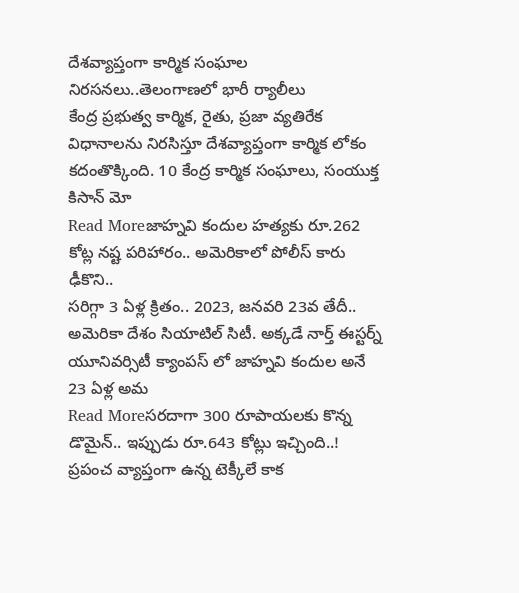దేశవ్యాప్తంగా కార్మిక సంఘాల నిరసనలు..తెలంగాణలో భారీ ర్యాలీలు
కేంద్ర ప్రభుత్వ కార్మిక, రైతు, ప్రజా వ్యతిరేక విధానాలను నిరసిస్తూ దేశవ్యాప్తంగా కార్మిక లోకం కదంతొక్కింది. 10 కేంద్ర కార్మిక సంఘాలు, సంయుక్త కిసాన్ మో
Read Moreజాహ్నవి కందుల హత్యకు రూ.262 కోట్ల నష్ట పరిహారం.. అమెరికాలో పోలీస్ కారు ఢీకొని..
సరిగ్గా 3 ఏళ్ల క్రితం.. 2023, జనవరి 23వ తేదీ.. అమెరికా దేశం సియాటిల్ సిటీ. అక్కడే నార్త్ ఈస్టర్న్ యూనివర్సిటీ క్యాంపస్ లో జాహ్నవి కందుల అనే 23 ఏళ్ల అమ
Read Moreసరదాగా 300 రూపాయలకు కొన్న డొమైన్.. ఇప్పుడు రూ.643 కోట్లు ఇచ్చింది..!
ప్రపంచ వ్యాప్తంగా ఉన్న టెక్కీలే కాక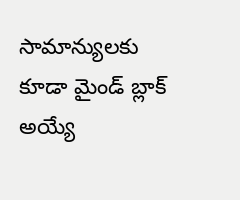సామాన్యులకు కూడా మైండ్ బ్లాక్ అయ్యే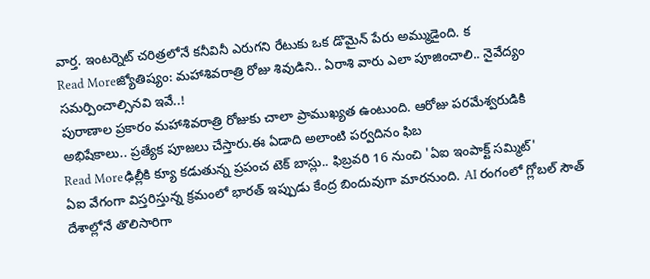వార్త. ఇంటర్నెట్ చరిత్రలోనే కనీవినీ ఎరుగని రేటుకు ఒక డొమైన్ పేరు అమ్ముడైంది. క
Read Moreజ్యోతిష్యం: మహాశివరాత్రి రోజు శివుడిని.. ఏరాశి వారు ఎలా పూజించాలి.. నైవేద్యం సమర్పించాల్సినవి ఇవే..!
పురాణాల ప్రకారం మహాశివరాత్రి రోజుకు చాలా ప్రాముఖ్యత ఉంటుంది. ఆరోజు పరమేశ్వరుడికి అభిషేకాలు.. ప్రత్యేక పూజలు చేస్తారు.ఈ ఏడాది అలాంటి పర్వదినం ఫిబ
Read Moreఢిల్లీకి క్యూ కడుతున్న ప్రపంచ టెక్ బాస్లు.. ఫిబ్రవరి 16 నుంచి 'ఏఐ ఇంపాక్ట్ సమ్మిట్'
ఏఐ వేగంగా విస్తరిస్తున్న క్రమంలో భారత్ ఇప్పుడు కేంద్ర బిందువుగా మారనుంది. AI రంగంలో గ్లోబల్ సౌత్ దేశాల్లోనే తొలిసారిగా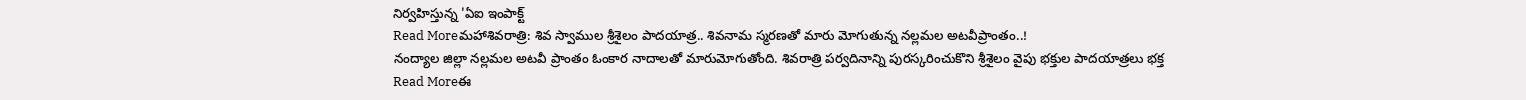నిర్వహిస్తున్న 'ఏఐ ఇంపాక్ట్
Read Moreమహాశివరాత్రి: శివ స్వాముల శ్రీశైలం పాదయాత్ర.. శివనామ స్మరణతో మారు మోగుతున్న నల్లమల అటవీప్రాంతం..!
నంద్యాల జిల్లా నల్లమల అటవీ ప్రాంతం ఓంకార నాదాలతో మారుమోగుతోంది. శివరాత్రి పర్వదినాన్ని పురస్కరించుకొని శ్రీశైలం వైపు భక్తుల పాదయాత్రలు భక్త
Read Moreఈ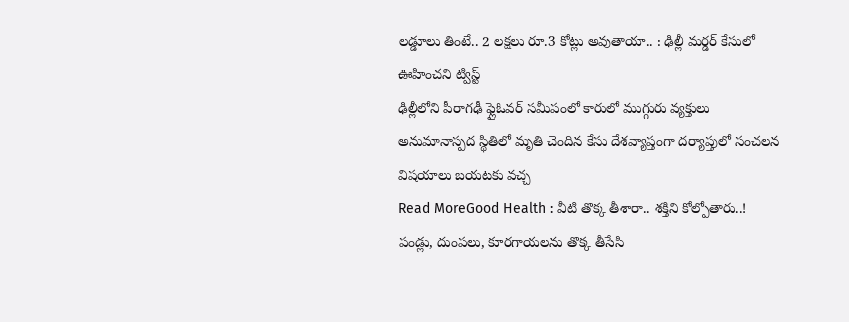లడ్డూలు తింటే.. 2 లక్షలు రూ.3 కోట్లు అవుతాయా.. : ఢిల్లీ మర్డర్ కేసులో ఊహించని ట్విస్ట్
ఢిల్లీలోని పీరాగఢీ ఫ్లైఓవర్ సమీపంలో కారులో ముగ్గురు వ్యక్తులు అనుమానాస్పద స్థితిలో మృతి చెందిన కేసు దేశవ్యాప్తంగా దర్యాప్తులో సంచలన విషయాలు బయటకు వచ్చ
Read MoreGood Health : వీటి తొక్క తీశారా.. శక్తిని కోల్పోతారు..!
పండ్లు, దుంపలు, కూరగాయలను తొక్క తీసేసి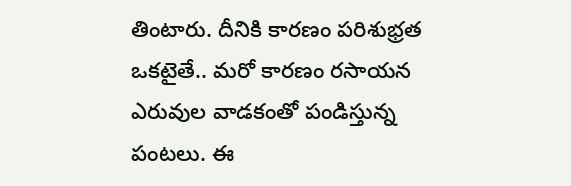తింటారు. దీనికి కారణం పరిశుభ్రత ఒకటైతే.. మరో కారణం రసాయన ఎరువుల వాడకంతో పండిస్తున్న పంటలు. ఈ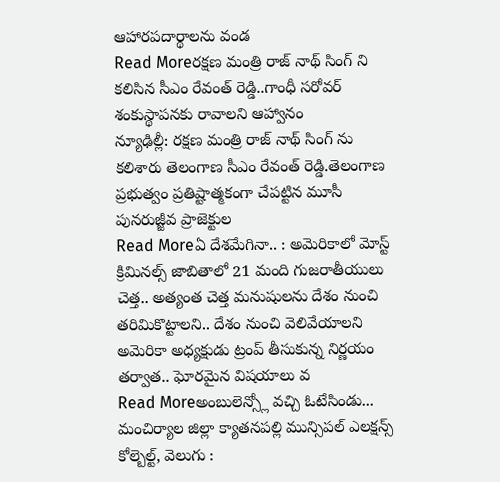ఆహారపదార్థాలను వండ
Read Moreరక్షణ మంత్రి రాజ్ నాథ్ సింగ్ ని కలిసిన సీఎం రేవంత్ రెడ్డి..గాంధీ సరోవర్ శంకుస్థాపనకు రావాలని ఆహ్వానం
న్యూఢిల్లీ: రక్షణ మంత్రి రాజ్ నాథ్ సింగ్ ను కలిశారు తెలంగాణ సీఎం రేవంత్ రెడ్డి.తెలంగాణ ప్రభుత్వం ప్రతిష్టాత్మకంగా చేపట్టిన మూసీ పునరుజ్జీవ ప్రాజెక్టుల
Read Moreఏ దేశమేగినా.. : అమెరికాలో మోస్ట్ క్రిమినల్స్ జాబితాలో 21 మంది గుజరాతీయులు
చెత్త.. అత్యంత చెత్త మనుషులను దేశం నుంచి తరిమికొట్టాలని.. దేశం నుంచి వెలివేయాలని అమెరికా అధ్యక్షుడు ట్రంప్ తీసుకున్న నిర్ణయం తర్వాత.. ఘోరమైన విషయాలు వ
Read Moreఅంబులెన్స్లో వచ్చి ఓటేసిండు... మంచిర్యాల జిల్లా క్యాతనపల్లి మున్సిపల్ ఎలక్షన్స్
కోల్బెల్ట్, వెలుగు :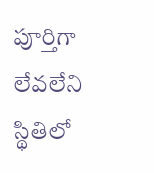పూర్తిగా లేవలేని స్థితిలో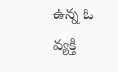ఉన్న ఓ వ్యక్తి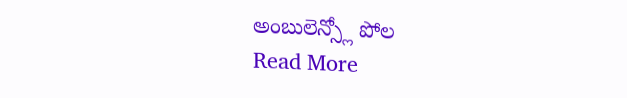అంబులెన్స్లో పోల
Read More